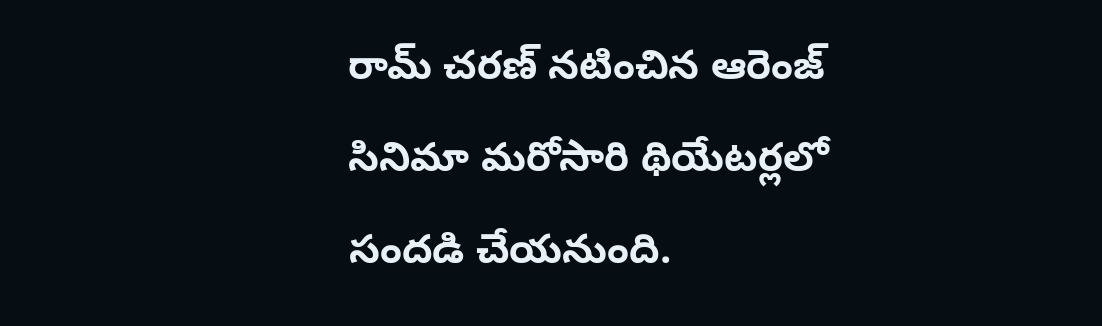రామ్ చరణ్ నటించిన ఆరెంజ్ సినిమా మరోసారి థియేటర్లలో సందడి చేయనుంది.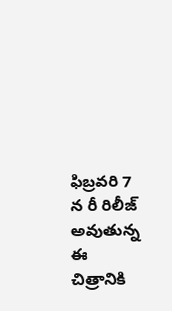ఫిబ్రవరి 7 న రీ రిలీజ్ అవుతున్న ఈ చిత్రానికి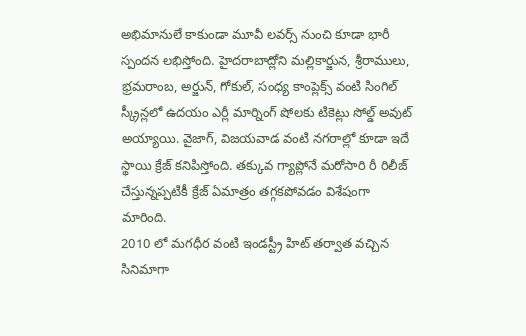అభిమానులే కాకుండా మూవీ లవర్స్ నుంచి కూడా భారీ స్పందన లభిస్తోంది. హైదరాబాద్లోని మల్లికార్జున, శ్రీరాములు, భ్రమరాంబ, అర్జున్, గోకుల్, సంధ్య కాంప్లెక్స్ వంటి సింగిల్ స్క్రీన్లలో ఉదయం ఎర్లీ మార్నింగ్ షోలకు టికెట్లు సోల్డ్ అవుట్ అయ్యాయి. వైజాగ్, విజయవాడ వంటి నగరాల్లో కూడా ఇదే స్థాయి క్రేజ్ కనిపిస్తోంది. తక్కువ గ్యాప్లోనే మరోసారి రీ రిలీజ్ చేస్తున్నప్పటికీ క్రేజ్ ఏమాత్రం తగ్గకపోవడం విశేషంగా మారింది.
2010 లో మగధీర వంటి ఇండస్ట్రీ హిట్ తర్వాత వచ్చిన సినిమాగా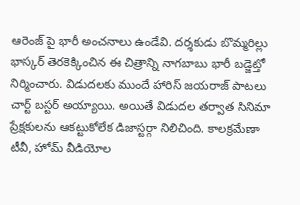ఆరెంజ్ పై భారీ అంచనాలు ఉండేవి. దర్శకుడు బొమ్మరిల్లు భాస్కర్ తెరకెక్కించిన ఈ చిత్రాన్ని నాగబాబు భారీ బడ్జెట్తో నిర్మించారు. విడుదలకు ముందే హారిస్ జయరాజ్ పాటలు చార్ట్ బస్టర్ అయ్యాయి. అయితే విడుదల తర్వాత సినిమా ప్రేక్షకులను ఆకట్టుకోలేక డిజాస్టర్గా నిలిచింది. కాలక్రమేణా టీవీ, హోమ్ వీడియోల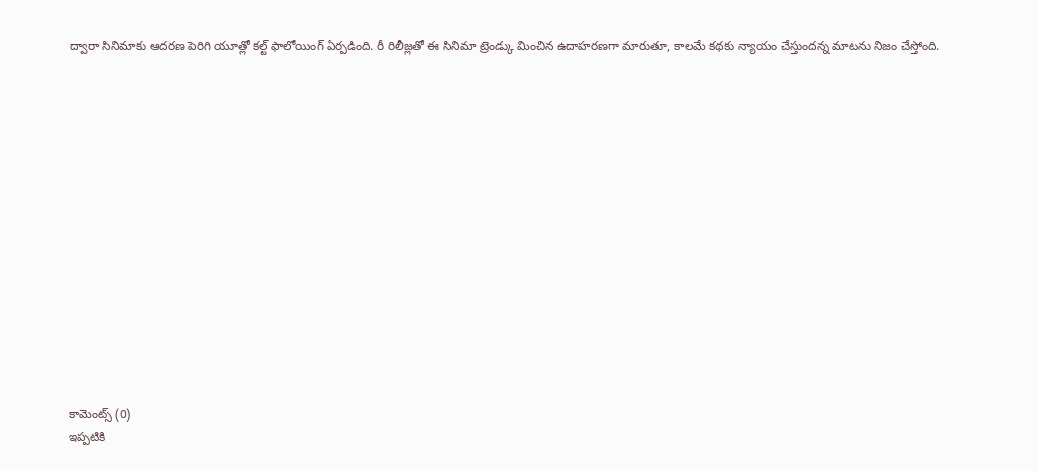ద్వారా సినిమాకు ఆదరణ పెరిగి యూత్లో కల్ట్ ఫాలోయింగ్ ఏర్పడింది. రీ రిలీజ్లతో ఈ సినిమా ట్రెండ్కు మించిన ఉదాహరణగా మారుతూ, కాలమే కథకు న్యాయం చేస్తుందన్న మాటను నిజం చేస్తోంది.















కామెంట్స్ (0)
ఇప్పటికి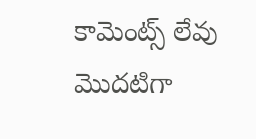కామెంట్స్ లేవు
మొదటిగా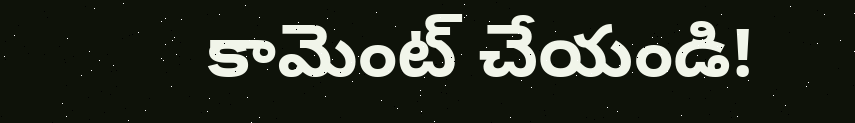కామెంట్ చేయండి!